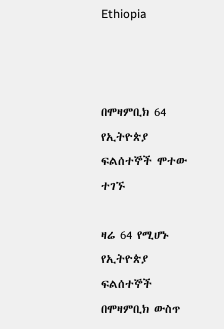Ethiopia



በሞዛምቢክ 64 የኢትዮጵያ ፍልሰተኞች ሞተው ተገኙ

ዛሬ 64 የሚሆኑ የኢትዮጵያ ፍልሰተኞች በሞዛምቢክ ውስጥ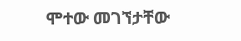ሞተው መገኘታቸው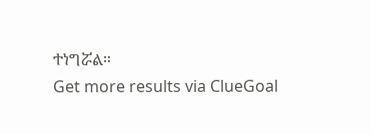ተነግሯል።
Get more results via ClueGoal